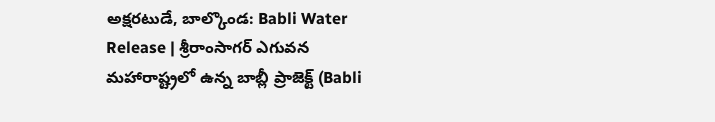అక్షరటుడే, బాల్కొండ: Babli Water Release | శ్రీరాంసాగర్ ఎగువన మహారాష్ట్రలో ఉన్న బాబ్లీ ప్రాజెక్ట్ (Babli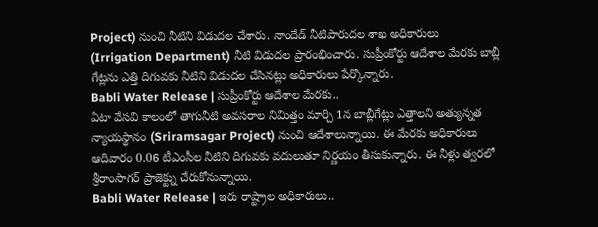Project) నుంచి నీటిని విడుదల చేశారు. నాందేడ్ నీటిపారుదల శాఖ అధికారులు (Irrigation Department) నీటి విడుదల ప్రారంభించారు. సుప్రీంకోర్టు ఆదేశాల మేరకు బాబ్లీ గేట్లను ఎత్తి దిగువకు నీటిని విడుదల చేసినట్లు అధికారులు పేర్కొన్నారు.
Babli Water Release | సుప్రీంకోర్టు ఆదేశాల మేరకు..
ఏటా వేసవి కాలంలో తాగునీటి అవసరాల నిమిత్తం మార్చి 1న బాబ్లీగేట్లు ఎత్తాలని అత్యున్నత న్యాయస్థానం (Sriramsagar Project) నుంచి ఆదేశాలున్నాయి. ఈ మేరకు అధికారులు ఆదివారం 0.06 టీఎంసీల నీటిని దిగువకు వదులుతూ నిర్ణయం తీసుకున్నారు. ఈ నీళ్లు త్వరలో శ్రీరాంసాగర్ ప్రాజెక్ట్ను చేరుకోనున్నాయి.
Babli Water Release | ఇరు రాష్ట్రాల అధికారులు..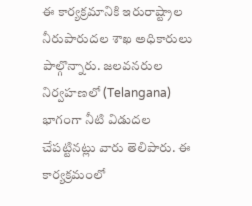ఈ కార్యక్రమానికి ఇరురాష్ట్రాల నీరుపారుదల శాఖ అధికారులు పాల్గొన్నారు. జలవనరుల నిర్వహణలో (Telangana) భాగంగా నీటి విడుదల చేపట్టినట్లు వారు తెలిపారు. ఈ కార్యక్రమంలో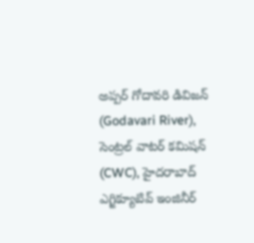అప్పర్ గోదావరి డివిజన్ (Godavari River), సెంట్రల్ వాటర్ కమిషన్ (CWC), హైదరాబాద్ ఎగ్జిక్యూటివ్ ఇంజినీర్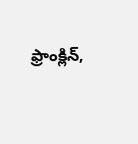ఫ్రాంక్లిన్,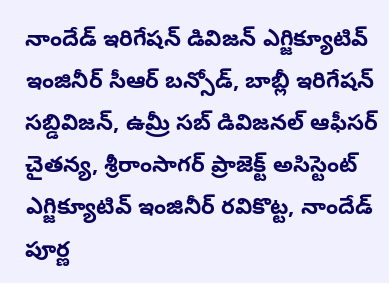నాందేడ్ ఇరిగేషన్ డివిజన్ ఎగ్జిక్యూటివ్ ఇంజినీర్ సీఆర్ బన్సోడ్, బాబ్లీ ఇరిగేషన్ సబ్డివిజన్, ఉమ్రీ సబ్ డివిజనల్ ఆఫీసర్ చైతన్య, శ్రీరాంసాగర్ ప్రాజెక్ట్ అసిస్టెంట్ ఎగ్జిక్యూటివ్ ఇంజినీర్ రవికొట్ట, నాందేడ్ పూర్ణ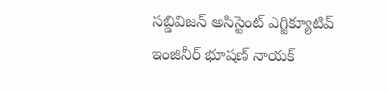సబ్డివిజన్ అసిస్టెంట్ ఎగ్జిక్యూటివ్ ఇంజినీర్ భూషణ్ నాయక్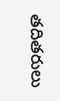తదితరులు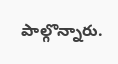పాల్గొన్నారు.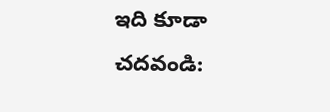ఇది కూడా చదవండి: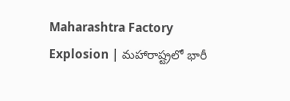Maharashtra Factory Explosion | మహారాష్ట్రలో భారీ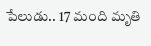పేలుడు.. 17 మంది మృతి